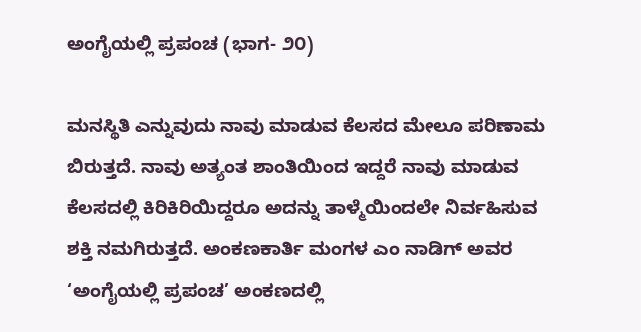ಅಂಗೈಯಲ್ಲಿ ಪ್ರಪಂಚ (ಭಾಗ- ೨೦)

ಮನಸ್ಥಿತಿ ಎನ್ನುವುದು ನಾವು ಮಾಡುವ ಕೆಲಸದ ಮೇಲೂ ಪರಿಣಾಮ ಬಿರುತ್ತದೆ. ನಾವು ಅತ್ಯಂತ ಶಾಂತಿಯಿಂದ ಇದ್ದರೆ ನಾವು ಮಾಡುವ ಕೆಲಸದಲ್ಲಿ ಕಿರಿಕಿರಿಯಿದ್ದರೂ ಅದನ್ನು ತಾಳ್ಮೆಯಿಂದಲೇ ನಿರ್ವಹಿಸುವ ಶಕ್ತಿ ನಮಗಿರುತ್ತದೆ. ಅಂಕಣಕಾರ್ತಿ ಮಂಗಳ ಎಂ ನಾಡಿಗ್ ಅವರ ‘ಅಂಗೈಯಲ್ಲಿ ಪ್ರಪಂಚ’ ಅಂಕಣದಲ್ಲಿ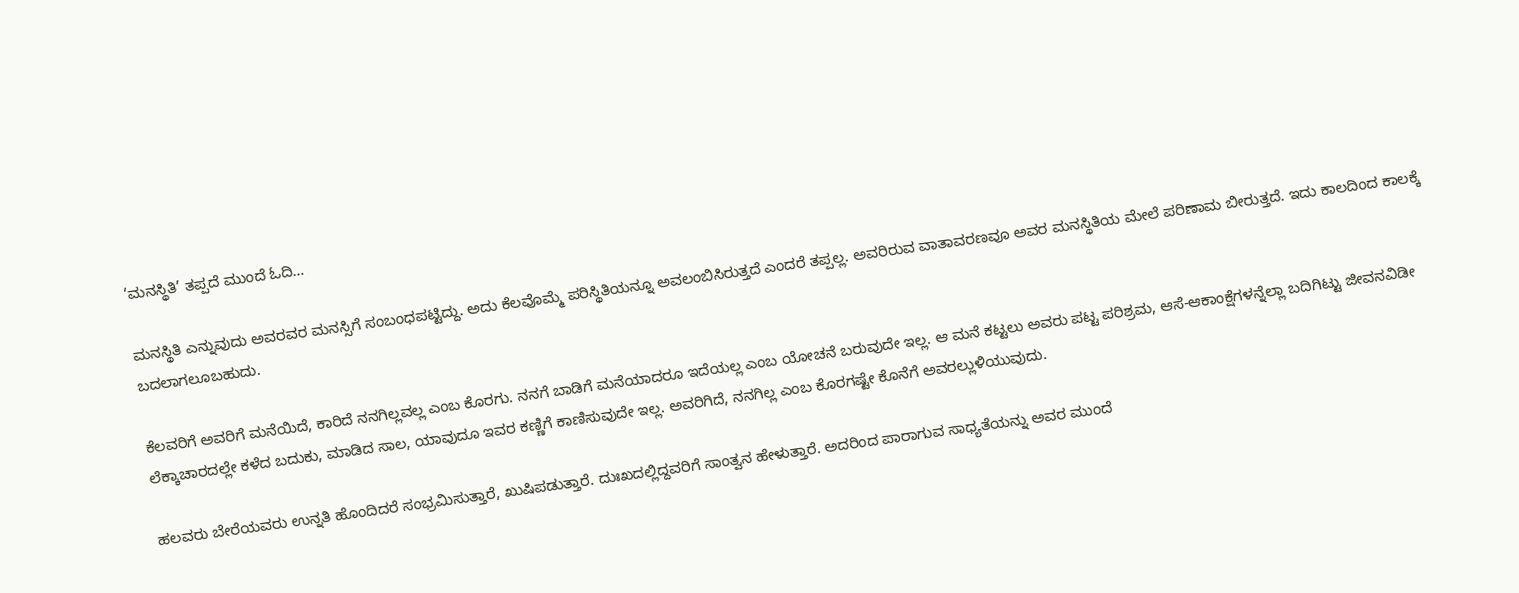‘ಮನಸ್ಥಿತಿ’ ತಪ್ಪದೆ ಮುಂದೆ ಓದಿ…

ಮನಸ್ಥಿತಿ ಎನ್ನುವುದು ಅವರವರ ಮನಸ್ಸಿಗೆ ಸಂಬಂಧಪಟ್ಟಿದ್ದು. ಅದು ಕೆಲವೊಮ್ಮೆ ಪರಿಸ್ಥಿತಿಯನ್ನೂ ಅವಲಂಬಿಸಿರುತ್ತದೆ ಎಂದರೆ ತಪ್ಪಲ್ಲ. ಅವರಿರುವ ವಾತಾವರಣವೂ ಅವರ ಮನಸ್ಥಿತಿಯ ಮೇಲೆ ಪರಿಣಾಮ ಬೀರುತ್ತದೆ. ಇದು ಕಾಲದಿಂದ ಕಾಲಕ್ಕೆ ಬದಲಾಗಲೂಬಹುದು.

ಕೆಲವರಿಗೆ ಅವರಿಗೆ ಮನೆಯಿದೆ, ಕಾರಿದೆ ನನಗಿಲ್ಲವಲ್ಲ ಎಂಬ ಕೊರಗು. ನನಗೆ ಬಾಡಿಗೆ ಮನೆಯಾದರೂ ಇದೆಯಲ್ಲ ಎಂಬ ಯೋಚನೆ ಬರುವುದೇ ಇಲ್ಲ. ಆ ಮನೆ ಕಟ್ಟಲು ಅವರು ಪಟ್ಟ ಪರಿಶ್ರಮ, ಆಸೆ-ಆಕಾಂಕ್ಷೆಗಳನ್ನೆಲ್ಲಾ ಬದಿಗಿಟ್ಟು ಜೀವನವಿಡೀ ಲೆಕ್ಕಾಚಾರದಲ್ಲೇ ಕಳೆದ ಬದುಕು, ಮಾಡಿದ ಸಾಲ, ಯಾವುದೂ ಇವರ ಕಣ್ಣಿಗೆ ಕಾಣಿಸುವುದೇ ಇಲ್ಲ. ಅವರಿಗಿದೆ, ನನಗಿಲ್ಲ ಎಂಬ ಕೊರಗಷ್ಟೇ ಕೊನೆಗೆ ಅವರಲ್ಲುಳಿಯುವುದು.

ಹಲವರು ಬೇರೆಯವರು ಉನ್ನತಿ ಹೊಂದಿದರೆ ಸಂಭ್ರಮಿಸುತ್ತಾರೆ, ಖುಷಿಪಡುತ್ತಾರೆ. ದುಃಖದಲ್ಲಿದ್ದವರಿಗೆ ಸಾಂತ್ವನ ಹೇಳುತ್ತಾರೆ. ಅದರಿಂದ ಪಾರಾಗುವ ಸಾಧ್ಯತೆಯನ್ನು ಅವರ ಮುಂದೆ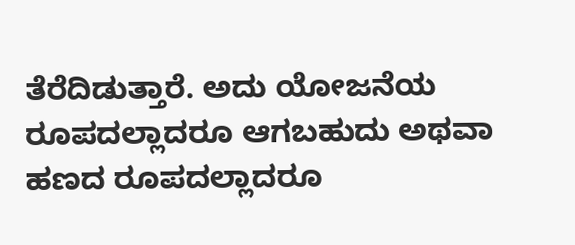ತೆರೆದಿಡುತ್ತಾರೆ. ಅದು ಯೋಜನೆಯ ರೂಪದಲ್ಲಾದರೂ ಆಗಬಹುದು ಅಥವಾ ಹಣದ ರೂಪದಲ್ಲಾದರೂ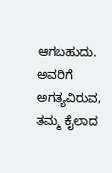ಆಗಬಹುದು. ಅವರಿಗೆ ಅಗತ್ಯವಿರುವ, ತಮ್ಮ ಕೈಲಾದ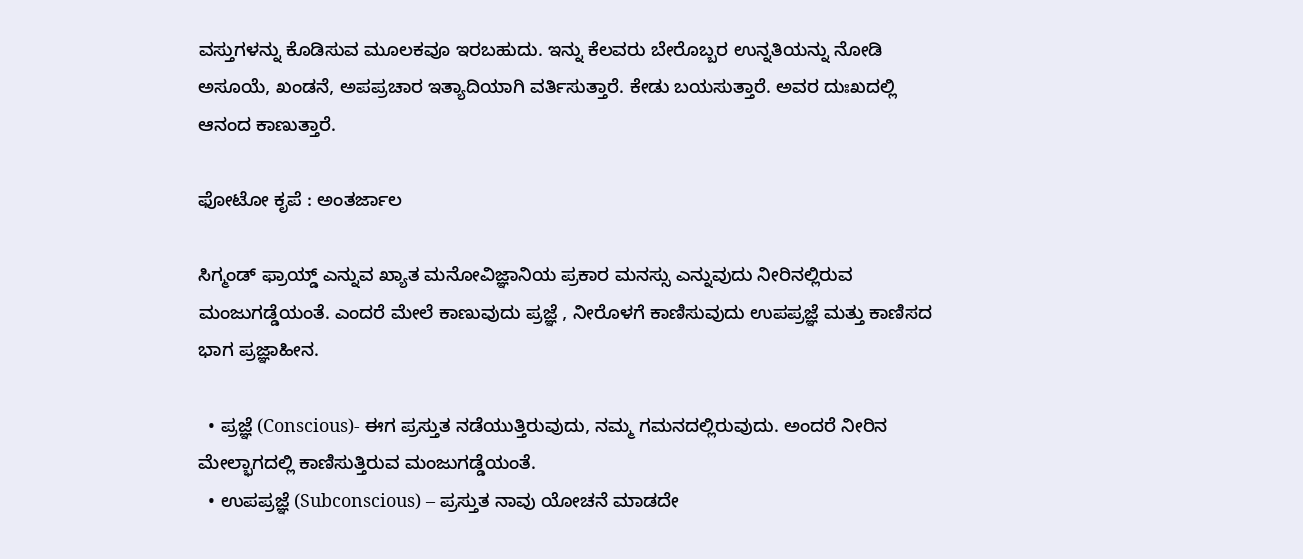ವಸ್ತುಗಳನ್ನು ಕೊಡಿಸುವ ಮೂಲಕವೂ ಇರಬಹುದು. ಇನ್ನು ಕೆಲವರು ಬೇರೊಬ್ಬರ ಉನ್ನತಿಯನ್ನು ನೋಡಿ ಅಸೂಯೆ, ಖಂಡನೆ, ಅಪಪ್ರಚಾರ ಇತ್ಯಾದಿಯಾಗಿ ವರ್ತಿಸುತ್ತಾರೆ. ಕೇಡು ಬಯಸುತ್ತಾರೆ. ಅವರ ದುಃಖದಲ್ಲಿ ಆನಂದ ಕಾಣುತ್ತಾರೆ.

ಫೋಟೋ ಕೃಪೆ : ಅಂತರ್ಜಾಲ

ಸಿಗ್ಮಂಡ್ ಫ್ರಾಯ್ಡ್ ಎನ್ನುವ ಖ್ಯಾತ ಮನೋವಿಜ್ಞಾನಿಯ ಪ್ರಕಾರ ಮನಸ್ಸು ಎನ್ನುವುದು ನೀರಿನಲ್ಲಿರುವ ಮಂಜುಗಡ್ಡೆಯಂತೆ. ಎಂದರೆ ಮೇಲೆ ಕಾಣುವುದು ಪ್ರಜ್ಞೆ , ನೀರೊಳಗೆ ಕಾಣಿಸುವುದು ಉಪಪ್ರಜ್ಞೆ ಮತ್ತು ಕಾಣಿಸದ ಭಾಗ ಪ್ರಜ್ಞಾಹೀನ.

  • ಪ್ರಜ್ಞೆ (Conscious)- ಈಗ ಪ್ರಸ್ತುತ ನಡೆಯುತ್ತಿರುವುದು, ನಮ್ಮ ಗಮನದಲ್ಲಿರುವುದು. ಅಂದರೆ ನೀರಿನ ಮೇಲ್ಭಾಗದಲ್ಲಿ ಕಾಣಿಸುತ್ತಿರುವ ಮಂಜುಗಡ್ಡೆಯಂತೆ.
  • ಉಪಪ್ರಜ್ಞೆ (Subconscious) – ಪ್ರಸ್ತುತ ನಾವು ಯೋಚನೆ ಮಾಡದೇ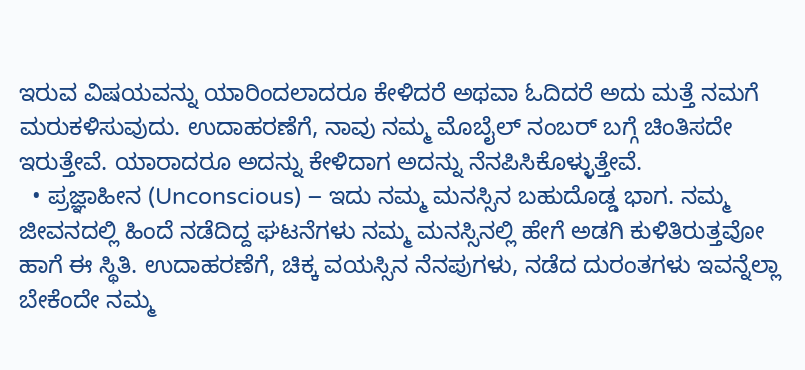ಇರುವ ವಿಷಯವನ್ನು ಯಾರಿಂದಲಾದರೂ ಕೇಳಿದರೆ ಅಥವಾ ಓದಿದರೆ ಅದು ಮತ್ತೆ ನಮಗೆ ಮರುಕಳಿಸುವುದು. ಉದಾಹರಣೆಗೆ, ನಾವು ನಮ್ಮ ಮೊಬೈಲ್ ನಂಬರ್ ಬಗ್ಗೆ ಚಿಂತಿಸದೇ ಇರುತ್ತೇವೆ. ಯಾರಾದರೂ ಅದನ್ನು ಕೇಳಿದಾಗ ಅದನ್ನು ನೆನಪಿಸಿಕೊಳ್ಳುತ್ತೇವೆ.
  • ಪ್ರಜ್ಞಾಹೀನ (Unconscious) – ಇದು ನಮ್ಮ ಮನಸ್ಸಿನ ಬಹುದೊಡ್ಡ ಭಾಗ. ನಮ್ಮ ಜೀವನದಲ್ಲಿ ಹಿಂದೆ ನಡೆದಿದ್ದ ಘಟನೆಗಳು ನಮ್ಮ ಮನಸ್ಸಿನಲ್ಲಿ ಹೇಗೆ ಅಡಗಿ ಕುಳಿತಿರುತ್ತವೋ ಹಾಗೆ ಈ ಸ್ಥಿತಿ. ಉದಾಹರಣೆಗೆ, ಚಿಕ್ಕ ವಯಸ್ಸಿನ ನೆನಪುಗಳು, ನಡೆದ ದುರಂತಗಳು ಇವನ್ನೆಲ್ಲಾ ಬೇಕೆಂದೇ ನಮ್ಮ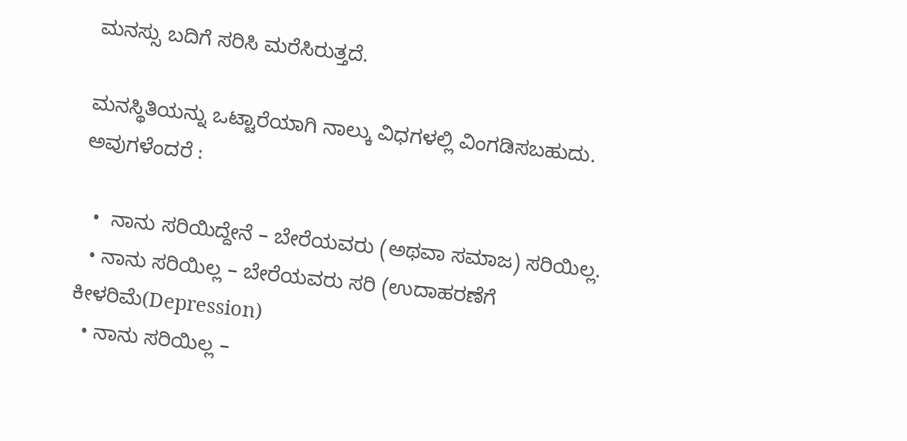ಮನಸ್ಸು ಬದಿಗೆ ಸರಿಸಿ ಮರೆಸಿರುತ್ತದೆ.

ಮನಸ್ಥಿತಿಯನ್ನು ಒಟ್ಟಾರೆಯಾಗಿ ನಾಲ್ಕು ವಿಧಗಳಲ್ಲಿ ವಿಂಗಡಿಸಬಹುದು. ಅವುಗಳೆಂದರೆ :

  •  ನಾನು ಸರಿಯಿದ್ದೇನೆ – ಬೇರೆಯವರು (ಅಥವಾ ಸಮಾಜ) ಸರಿಯಿಲ್ಲ.
  • ನಾನು ಸರಿಯಿಲ್ಲ – ಬೇರೆಯವರು ಸರಿ (ಉದಾಹರಣೆಗೆ ಕೀಳರಿಮೆ(Depression)
  • ನಾನು ಸರಿಯಿಲ್ಲ –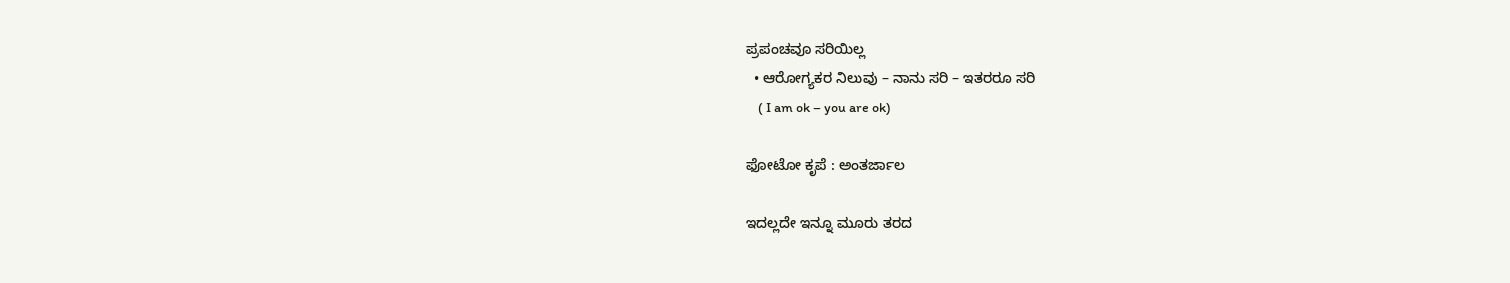ಪ್ರಪಂಚವೂ ಸರಿಯಿಲ್ಲ
  • ಆರೋಗ್ಯಕರ ನಿಲುವು – ನಾನು ಸರಿ – ಇತರರೂ ಸರಿ
    ( I am ok – you are ok)

ಫೋಟೋ ಕೃಪೆ : ಅಂತರ್ಜಾಲ

ಇದಲ್ಲದೇ ಇನ್ನೂ ಮೂರು ತರದ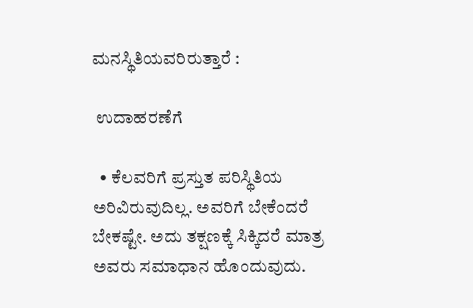ಮನಸ್ಥಿತಿಯವರಿರುತ್ತಾರೆ :

 ಉದಾಹರಣೆಗೆ

  • ಕೆಲವರಿಗೆ ಪ್ರಸ್ತುತ ಪರಿಸ್ಥಿತಿಯ ಅರಿವಿರುವುದಿಲ್ಲ. ಅವರಿಗೆ ಬೇಕೆಂದರೆ ಬೇಕಷ್ಟೇ. ಅದು ತಕ್ಷಣಕ್ಕೆ ಸಿಕ್ಕಿದರೆ ಮಾತ್ರ ಅವರು ಸಮಾಧಾನ ಹೊಂದುವುದು.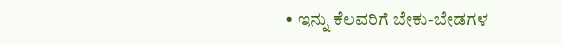• ಇನ್ನು ಕೆಲವರಿಗೆ ಬೇಕು-ಬೇಡಗಳ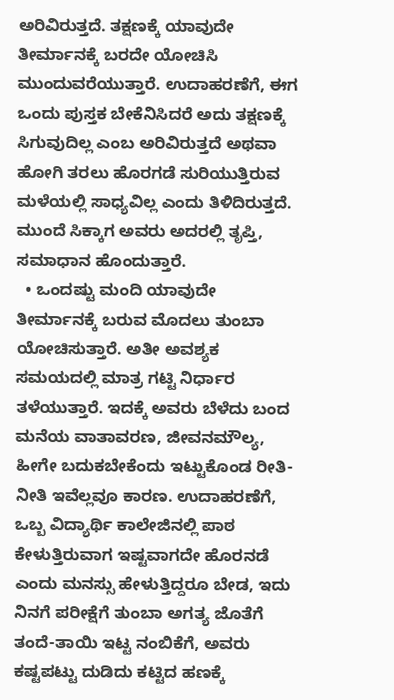ಅರಿವಿರುತ್ತದೆ. ತಕ್ಷಣಕ್ಕೆ ಯಾವುದೇ ತೀರ್ಮಾನಕ್ಕೆ ಬರದೇ ಯೋಚಿಸಿ ಮುಂದುವರೆಯುತ್ತಾರೆ. ಉದಾಹರಣೆಗೆ, ಈಗ ಒಂದು ಪುಸ್ತಕ ಬೇಕೆನಿಸಿದರೆ ಅದು ತಕ್ಷಣಕ್ಕೆ ಸಿಗುವುದಿಲ್ಲ ಎಂಬ ಅರಿವಿರುತ್ತದೆ ಅಥವಾ ಹೋಗಿ ತರಲು ಹೊರಗಡೆ ಸುರಿಯುತ್ತಿರುವ ಮಳೆಯಲ್ಲಿ ಸಾಧ್ಯವಿಲ್ಲ ಎಂದು ತಿಳಿದಿರುತ್ತದೆ. ಮುಂದೆ ಸಿಕ್ಕಾಗ ಅವರು ಅದರಲ್ಲಿ ತೃಪ್ತಿ, ಸಮಾಧಾನ ಹೊಂದುತ್ತಾರೆ.
  • ಒಂದಷ್ಟು ಮಂದಿ ಯಾವುದೇ ತೀರ್ಮಾನಕ್ಕೆ ಬರುವ ಮೊದಲು ತುಂಬಾ ಯೋಚಿಸುತ್ತಾರೆ. ಅತೀ ಅವಶ್ಯಕ ಸಮಯದಲ್ಲಿ ಮಾತ್ರ ಗಟ್ಟಿ ನಿರ್ಧಾರ ತಳೆಯುತ್ತಾರೆ. ಇದಕ್ಕೆ ಅವರು ಬೆಳೆದು ಬಂದ ಮನೆಯ ವಾತಾವರಣ, ಜೀವನಮೌಲ್ಯ, ಹೀಗೇ ಬದುಕಬೇಕೆಂದು ಇಟ್ಟುಕೊಂಡ ರೀತಿ-ನೀತಿ ಇವೆಲ್ಲವೂ ಕಾರಣ. ಉದಾಹರಣೆಗೆ, ಒಬ್ಬ ವಿದ್ಯಾರ್ಥಿ ಕಾಲೇಜಿನಲ್ಲಿ ಪಾಠ ಕೇಳುತ್ತಿರುವಾಗ ಇಷ್ಟವಾಗದೇ ಹೊರನಡೆ ಎಂದು ಮನಸ್ಸು ಹೇಳುತ್ತಿದ್ದರೂ ಬೇಡ, ಇದು ನಿನಗೆ ಪರೀಕ್ಷೆಗೆ ತುಂಬಾ ಅಗತ್ಯ ಜೊತೆಗೆ ತಂದೆ-ತಾಯಿ ಇಟ್ಟ ನಂಬಿಕೆಗೆ, ಅವರು ಕಷ್ಟಪಟ್ಟು ದುಡಿದು ಕಟ್ಟಿದ ಹಣಕ್ಕೆ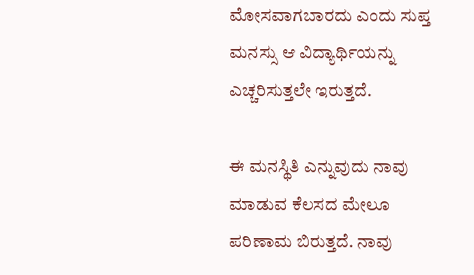ಮೋಸವಾಗಬಾರದು ಎಂದು ಸುಪ್ತ ಮನಸ್ಸು ಆ ವಿದ್ಯಾರ್ಥಿಯನ್ನು ಎಚ್ಚರಿಸುತ್ತಲೇ ಇರುತ್ತದೆ.

ಈ ಮನಸ್ಥಿತಿ ಎನ್ನುವುದು ನಾವು ಮಾಡುವ ಕೆಲಸದ ಮೇಲೂ ಪರಿಣಾಮ ಬಿರುತ್ತದೆ. ನಾವು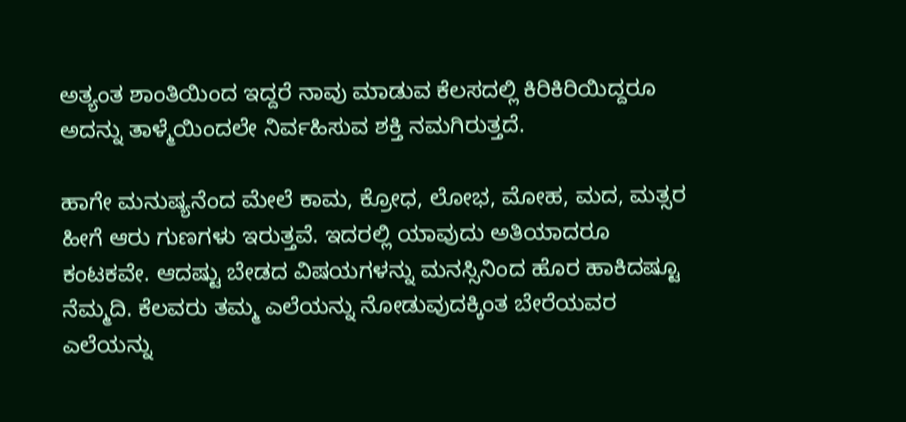ಅತ್ಯಂತ ಶಾಂತಿಯಿಂದ ಇದ್ದರೆ ನಾವು ಮಾಡುವ ಕೆಲಸದಲ್ಲಿ ಕಿರಿಕಿರಿಯಿದ್ದರೂ ಅದನ್ನು ತಾಳ್ಮೆಯಿಂದಲೇ ನಿರ್ವಹಿಸುವ ಶಕ್ತಿ ನಮಗಿರುತ್ತದೆ.

ಹಾಗೇ ಮನುಷ್ಯನೆಂದ ಮೇಲೆ ಕಾಮ, ಕ್ರೋಧ, ಲೋಭ, ಮೋಹ, ಮದ, ಮತ್ಸರ ಹೀಗೆ ಆರು ಗುಣಗಳು ಇರುತ್ತವೆ. ಇದರಲ್ಲಿ ಯಾವುದು ಅತಿಯಾದರೂ ಕಂಟಕವೇ. ಆದಷ್ಟು ಬೇಡದ ವಿಷಯಗಳನ್ನು ಮನಸ್ಸಿನಿಂದ ಹೊರ ಹಾಕಿದಷ್ಟೂ ನೆಮ್ಮದಿ. ಕೆಲವರು ತಮ್ಮ ಎಲೆಯನ್ನು ನೋಡುವುದಕ್ಕಿಂತ ಬೇರೆಯವರ ಎಲೆಯನ್ನು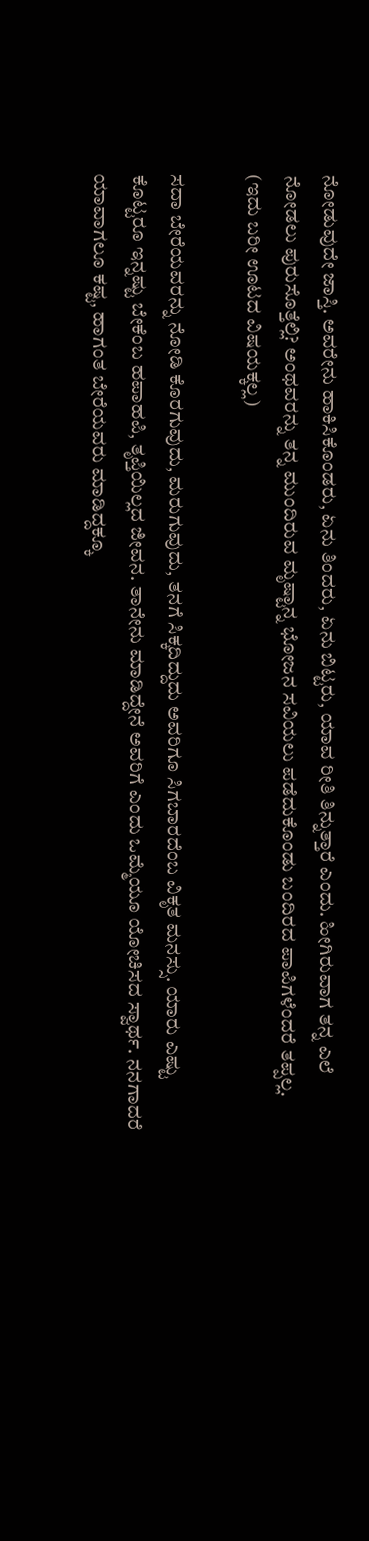ನೋಡುವುದೇ ಜಾಸ್ತಿ. ಅವರೇನು ಹಾಕಿಸಿಕೊಂಡರು, ಏನು ತಿಂದರು, ಏನು ಬಿಟ್ಟರು, ಯಾವ ರೀತಿ ತಿನ್ನುತ್ತಾರೆ ಎಂದು. ಹೀಗಿರುವಾಗ ತನ್ನ ಎಲೆ ನೋಡಲು ಪುರುಸೊತ್ತೆಲ್ಲಿ? ಅಂಥವರನ್ನು ತನ್ನ ಮುಂದಿರುವ ಮೃಷ್ಟಾನ್ನ ಭೋಜನ ಸವಿಯಲು ಪಡೆದುಕೊಂಡು ಬಂದಿರದ ಪಾಪಿಗಳೆಂದರೆ ತಪ್ಪಲ್ಲ. (ಇದು ಬರೀ ಊಟದ ವಿಷಯಕ್ಕಲ್ಲ)

ಸದಾ ಬೇರೆಯವರನ್ನು ನೋಡಿ ಕೊರಗುವುದು, ಮರುಗುವುದು, ತನಗೆ ಸಿಕ್ಕದಿದ್ದುದು ಅವರಿಗೂ ಸಿಗಬಾರದೆಂಬ ವಿಕೃತ ಮನಸ್ಸು. ಯಾರು ಎಷ್ಟು ಕೊಟ್ಟರೂ ಇನ್ನಷ್ಟು ಬೇಕೆಂಬ ಹಪಾಹಪಿ, ತೃಪ್ತಿಯಿಲ್ಲದ ಜೀವನ. ತಾನೇನು ಮಾಡಿದ್ದೇನೆ ಅವರಿಗೆ ಎಂದು ಒಮ್ಮೆಯೂ ಯೋಚಿಸದ ಸ್ವಾರ್ಥ. ನನಗಾದರೆ ಯಾವಾಗಲೂ ಕಷ್ಟ, ಹಾಗಂತ ಬೇರೆಯವರು ಮಾಡಿದ್ದಕ್ಕೂ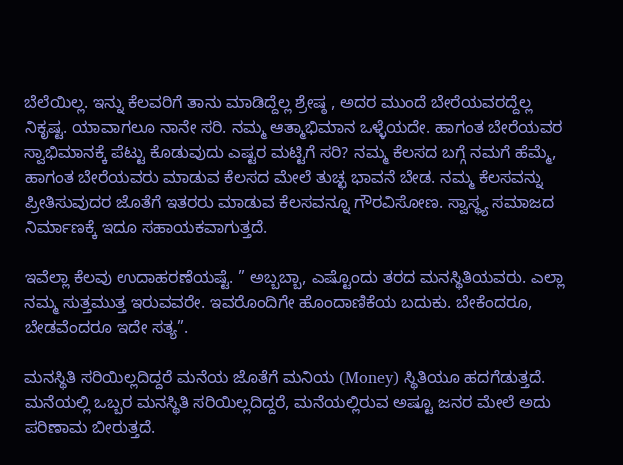ಬೆಲೆಯಿಲ್ಲ. ಇನ್ನು ಕೆಲವರಿಗೆ ತಾನು ಮಾಡಿದ್ದೆಲ್ಲ ಶ್ರೇಷ್ಠ , ಅದರ ಮುಂದೆ ಬೇರೆಯವರದ್ದೆಲ್ಲ ನಿಕೃಷ್ಟ. ಯಾವಾಗಲೂ ನಾನೇ ಸರಿ. ನಮ್ಮ ಆತ್ಮಾಭಿಮಾನ ಒಳ್ಳೆಯದೇ. ಹಾಗಂತ ಬೇರೆಯವರ ಸ್ವಾಭಿಮಾನಕ್ಕೆ ಪೆಟ್ಟು ಕೊಡುವುದು ಎಷ್ಟರ ಮಟ್ಟಿಗೆ ಸರಿ? ನಮ್ಮ ಕೆಲಸದ ಬಗ್ಗೆ ನಮಗೆ ಹೆಮ್ಮೆ, ಹಾಗಂತ ಬೇರೆಯವರು ಮಾಡುವ ಕೆಲಸದ ಮೇಲೆ ತುಚ್ಛ ಭಾವನೆ ಬೇಡ. ನಮ್ಮ ಕೆಲಸವನ್ನು ಪ್ರೀತಿಸುವುದರ ಜೊತೆಗೆ ಇತರರು ಮಾಡುವ ಕೆಲಸವನ್ನೂ ಗೌರವಿಸೋಣ. ಸ್ವಾಸ್ಥ್ಯ ಸಮಾಜದ ನಿರ್ಮಾಣಕ್ಕೆ ಇದೂ ಸಹಾಯಕವಾಗುತ್ತದೆ.

ಇವೆಲ್ಲಾ ಕೆಲವು ಉದಾಹರಣೆಯಷ್ಟೆ. ” ಅಬ್ಬಬ್ಬಾ, ಎಷ್ಟೊಂದು ತರದ ಮನಸ್ಥಿತಿಯವರು. ಎಲ್ಲಾ ನಮ್ಮ ಸುತ್ತಮುತ್ತ ಇರುವವರೇ. ಇವರೊಂದಿಗೇ ಹೊಂದಾಣಿಕೆಯ ಬದುಕು. ಬೇಕೆಂದರೂ, ಬೇಡವೆಂದರೂ ಇದೇ ಸತ್ಯ”.

ಮನಸ್ಥಿತಿ ಸರಿಯಿಲ್ಲದಿದ್ದರೆ ಮನೆಯ ಜೊತೆಗೆ ಮನಿಯ (Money) ಸ್ಥಿತಿಯೂ ಹದಗೆಡುತ್ತದೆ. ಮನೆಯಲ್ಲಿ ಒಬ್ಬರ ಮನಸ್ಥಿತಿ ಸರಿಯಿಲ್ಲದಿದ್ದರೆ, ಮನೆಯಲ್ಲಿರುವ ಅಷ್ಟೂ ಜನರ ಮೇಲೆ ಅದು ಪರಿಣಾಮ ಬೀರುತ್ತದೆ.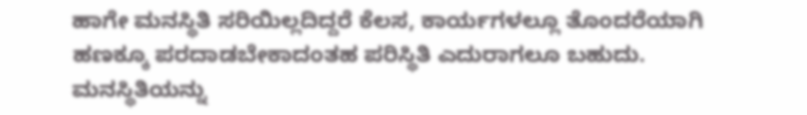ಹಾಗೇ ಮನಸ್ಥಿತಿ ಸರಿಯಿಲ್ಲದಿದ್ದರೆ ಕೆಲಸ, ಕಾರ್ಯಗಳಲ್ಲೂ ತೊಂದರೆಯಾಗಿ ಹಣಕ್ಕೂ ಪರದಾಡಬೇಕಾದಂತಹ ಪರಿಸ್ಥಿತಿ ಎದುರಾಗಲೂ ಬಹುದು. ಮನಸ್ಥಿತಿಯನ್ನು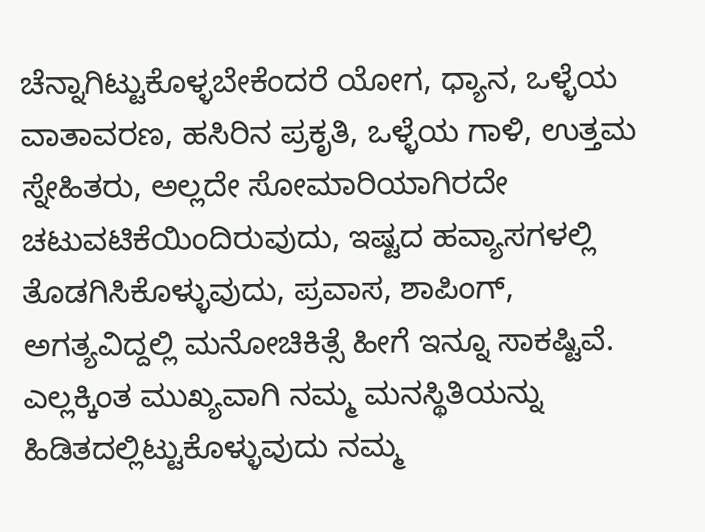ಚೆನ್ನಾಗಿಟ್ಟುಕೊಳ್ಳಬೇಕೆಂದರೆ ಯೋಗ, ಧ್ಯಾನ, ಒಳ್ಳೆಯ ವಾತಾವರಣ, ಹಸಿರಿನ ಪ್ರಕೃತಿ, ಒಳ್ಳೆಯ ಗಾಳಿ, ಉತ್ತಮ ಸ್ನೇಹಿತರು, ಅಲ್ಲದೇ ಸೋಮಾರಿಯಾಗಿರದೇ ಚಟುವಟಿಕೆಯಿಂದಿರುವುದು, ಇಷ್ಟದ ಹವ್ಯಾಸಗಳಲ್ಲಿ ತೊಡಗಿಸಿಕೊಳ್ಳುವುದು, ಪ್ರವಾಸ, ಶಾಪಿಂಗ್, ಅಗತ್ಯವಿದ್ದಲ್ಲಿ ಮನೋಚಿಕಿತ್ಸೆ ಹೀಗೆ ಇನ್ನೂ ಸಾಕಷ್ಟಿವೆ. ಎಲ್ಲಕ್ಕಿಂತ ಮುಖ್ಯವಾಗಿ ನಮ್ಮ ಮನಸ್ಥಿತಿಯನ್ನು ಹಿಡಿತದಲ್ಲಿಟ್ಟುಕೊಳ್ಳುವುದು ನಮ್ಮ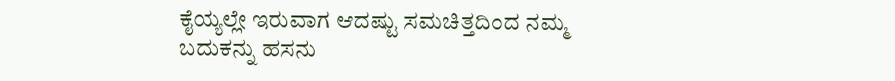ಕೈಯ್ಯಲ್ಲೇ ಇರುವಾಗ ಆದಷ್ಟು ಸಮಚಿತ್ತದಿಂದ ನಮ್ಮ ಬದುಕನ್ನು ಹಸನು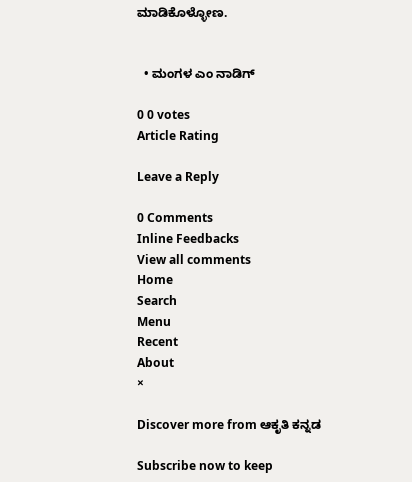ಮಾಡಿಕೊಳ್ಳೋಣ.


  • ಮಂಗಳ ಎಂ ನಾಡಿಗ್

0 0 votes
Article Rating

Leave a Reply

0 Comments
Inline Feedbacks
View all comments
Home
Search
Menu
Recent
About
×

Discover more from ಆಕೃತಿ ಕನ್ನಡ

Subscribe now to keep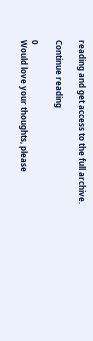reading and get access to the full archive.

Continue reading

0
Would love your thoughts, please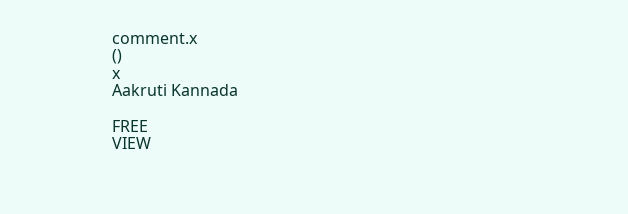comment.x
()
x
Aakruti Kannada

FREE
VIEW